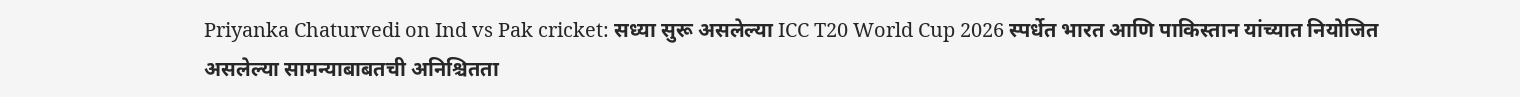Priyanka Chaturvedi on Ind vs Pak cricket: सध्या सुरू असलेल्या ICC T20 World Cup 2026 स्पर्धेत भारत आणि पाकिस्तान यांच्यात नियोजित असलेल्या सामन्याबाबतची अनिश्चितता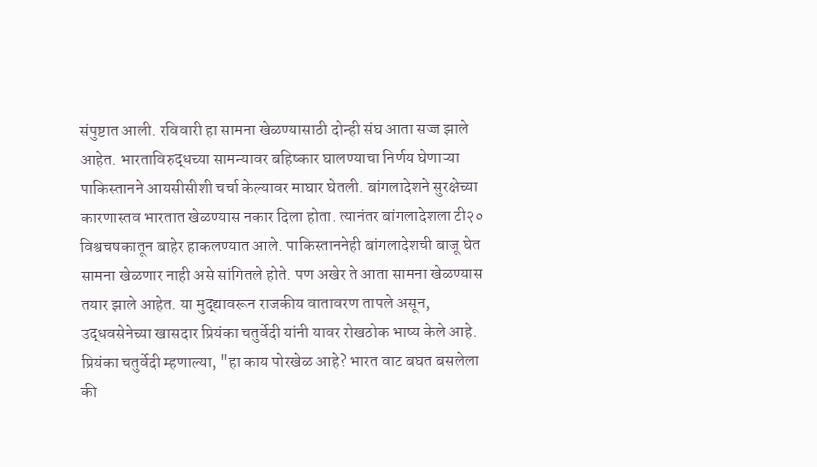संपुष्टात आली. रविवारी हा सामना खेळण्यासाठी दोन्ही संघ आता सज्ज झाले आहेत. भारताविरुद्धच्या सामन्यावर बहिष्कार घालण्याचा निर्णय घेणाऱ्या पाकिस्तानने आयसीसीशी चर्चा केल्यावर माघार घेतली. बांगलादेशने सुरक्षेच्या कारणास्तव भारतात खेळण्यास नकार दिला होता. त्यानंतर बांगलादेशला टी२० विश्वचषकातून बाहेर हाकलण्यात आले. पाकिस्ताननेही बांगलादेशची बाजू घेत सामना खेळणार नाही असे सांगितले होते. पण अखेर ते आता सामना खेळण्यास तयार झाले आहेत. या मुद्द्यावरून राजकीय वातावरण तापले असून, उद्धवसेनेच्या खासदार प्रियंका चतुर्वेदी यांनी यावर रोखठोक भाष्य केले आहे.
प्रियंका चतुर्वेदी म्हणाल्या, "हा काय पोरखेळ आहे? भारत वाट बघत बसलेला की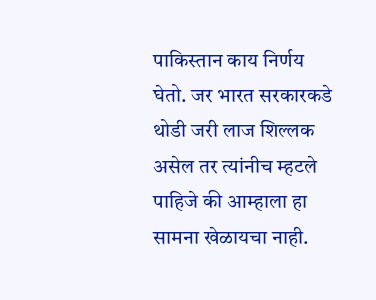पाकिस्तान काय निर्णय घेतो. जर भारत सरकारकडे थोडी जरी लाज शिल्लक असेल तर त्यांनीच म्हटले पाहिजे की आम्हाला हा सामना खेळायचा नाही.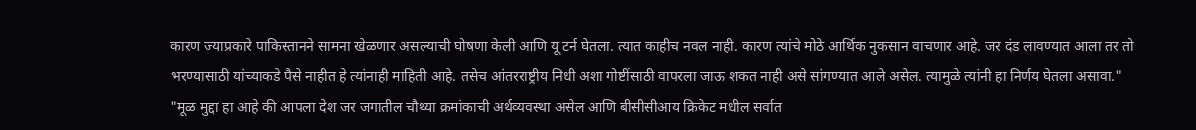कारण ज्याप्रकारे पाकिस्तानने सामना खेळणार असल्याची घोषणा केली आणि यू टर्न घेतला. त्यात काहीच नवल नाही. कारण त्यांचे मोठे आर्थिक नुकसान वाचणार आहे. जर दंड लावण्यात आला तर तो भरण्यासाठी यांच्याकडे पैसे नाहीत हे त्यांनाही माहिती आहे. तसेच आंतरराष्ट्रीय निधी अशा गोष्टींसाठी वापरला जाऊ शकत नाही असे सांगण्यात आले असेल. त्यामुळे त्यांनी हा निर्णय घेतला असावा."
"मूळ मुद्दा हा आहे की आपला देश जर जगातील चौथ्या क्रमांकाची अर्थव्यवस्था असेल आणि बीसीसीआय क्रिकेट मधील सर्वात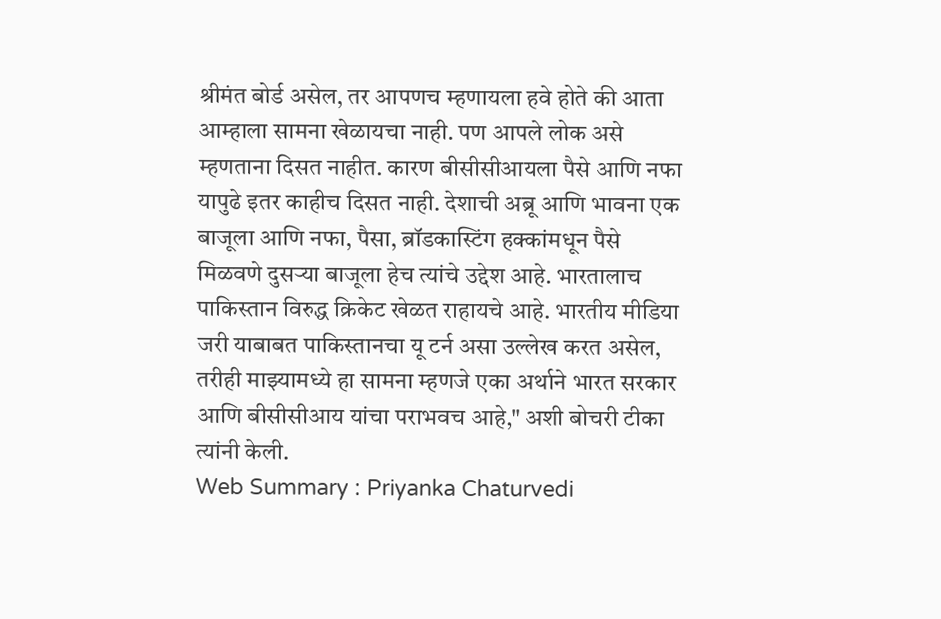श्रीमंत बोर्ड असेल, तर आपणच म्हणायला हवे होते की आता आम्हाला सामना खेळायचा नाही. पण आपले लोक असे म्हणताना दिसत नाहीत. कारण बीसीसीआयला पैसे आणि नफा यापुढे इतर काहीच दिसत नाही. देशाची अब्रू आणि भावना एक बाजूला आणि नफा, पैसा, ब्रॉडकास्टिंग हक्कांमधून पैसे मिळवणे दुसऱ्या बाजूला हेच त्यांचे उद्देश आहे. भारतालाच पाकिस्तान विरुद्ध क्रिकेट खेळत राहायचे आहे. भारतीय मीडिया जरी याबाबत पाकिस्तानचा यू टर्न असा उल्लेख करत असेल, तरीही माझ्यामध्ये हा सामना म्हणजे एका अर्थाने भारत सरकार आणि बीसीसीआय यांचा पराभवच आहे," अशी बोचरी टीका त्यांनी केली.
Web Summary : Priyanka Chaturvedi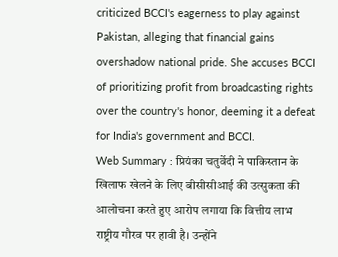criticized BCCI's eagerness to play against Pakistan, alleging that financial gains overshadow national pride. She accuses BCCI of prioritizing profit from broadcasting rights over the country's honor, deeming it a defeat for India's government and BCCI.
Web Summary : प्रियंका चतुर्वेदी ने पाकिस्तान के खिलाफ खेलने के लिए बीसीसीआई की उत्सुकता की आलोचना करते हुए आरोप लगाया कि वित्तीय लाभ राष्ट्रीय गौरव पर हावी है। उन्होंने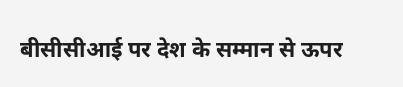बीसीसीआई पर देश के सम्मान से ऊपर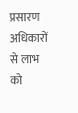प्रसारण अधिकारों से लाभ को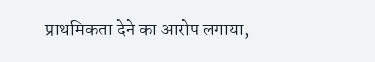प्राथमिकता देने का आरोप लगाया,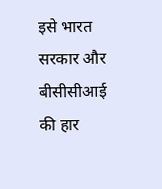इसे भारत सरकार और बीसीसीआई की हार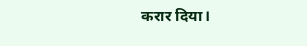करार दिया।